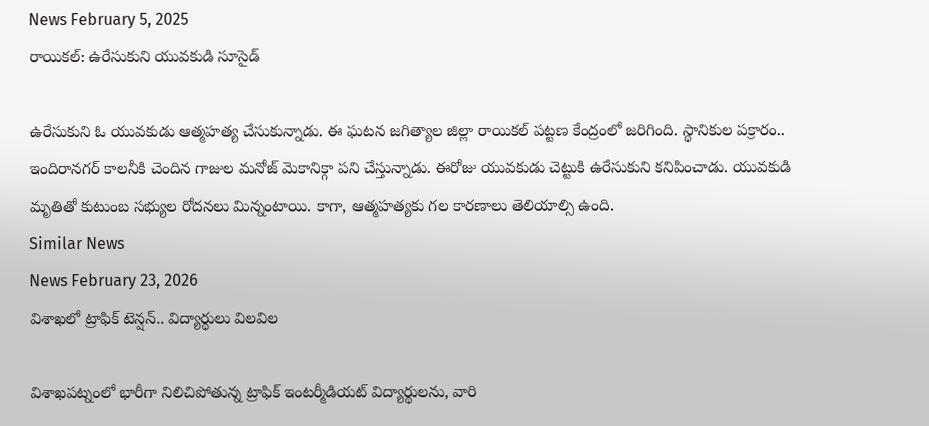News February 5, 2025
రాయికల్: ఉరేసుకుని యువకుడి సూసైడ్

ఉరేసుకుని ఓ యువకుడు ఆత్మహత్య చేసుకున్నాడు. ఈ ఘటన జగిత్యాల జిల్లా రాయికల్ పట్టణ కేంద్రంలో జరిగింది. స్థానికుల పక్రారం.. ఇందిరానగర్ కాలనీకి చెందిన గాజుల మనోజ్ మెకానిక్గా పని చేస్తున్నాడు. ఈరోజు యువకుడు చెట్టుకి ఉరేసుకుని కనిపించాడు. యువకుడి మృతితో కుటుంబ సభ్యుల రోదనలు మిన్నంటాయి. కాగా, ఆత్మహత్యకు గల కారణాలు తెలియాల్సి ఉంది.
Similar News
News February 23, 2026
విశాఖలో ట్రాఫిక్ టెన్షన్.. విద్యార్థులు విలవిల

విశాఖపట్నంలో భారీగా నిలిచిపోతున్న ట్రాఫిక్ ఇంటర్మీడియట్ విద్యార్థులను, వారి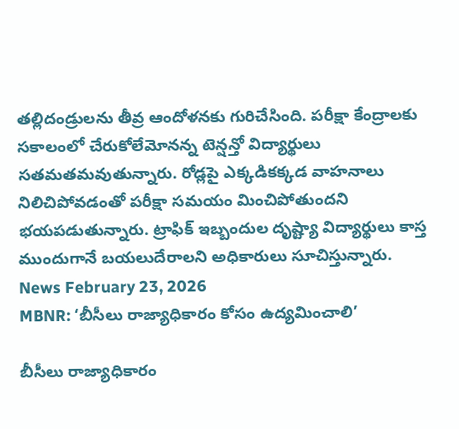తల్లిదండ్రులను తీవ్ర ఆందోళనకు గురిచేసింది. పరీక్షా కేంద్రాలకు సకాలంలో చేరుకోలేమోనన్న టెన్షన్తో విద్యార్థులు సతమతమవుతున్నారు. రోడ్లపై ఎక్కడికక్కడ వాహనాలు నిలిచిపోవడంతో పరీక్షా సమయం మించిపోతుందని భయపడుతున్నారు. ట్రాఫిక్ ఇబ్బందుల దృష్ట్యా విద్యార్థులు కాస్త ముందుగానే బయలుదేరాలని అధికారులు సూచిస్తున్నారు.
News February 23, 2026
MBNR: ‘బీసీలు రాజ్యాధికారం కోసం ఉద్యమించాలి’

బీసీలు రాజ్యాధికారం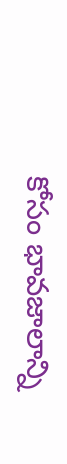కోసం భావజాలాన్ని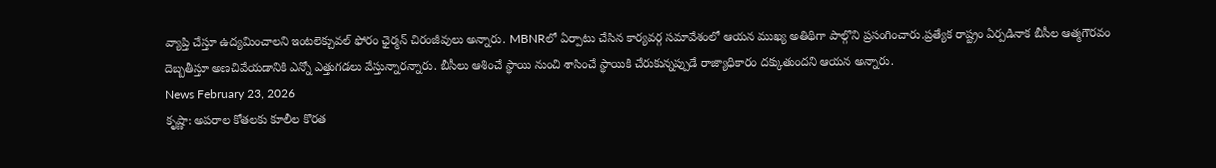వ్యాప్తి చేస్తూ ఉద్యమించాలని ఇంటలెక్చువల్ ఫోరం ఛైర్మన్ చిరంజీవులు అన్నారు. MBNRలో ఏర్పాటు చేసిన కార్యవర్గ సమావేశంలో ఆయన ముఖ్య అతిథిగా పాల్గొని ప్రసంగించారు.ప్రత్యేక రాష్ట్రం ఏర్పడినాక బీసీల ఆత్మగౌరవం దెబ్బతీస్తూ అణచివేయడానికి ఎన్నో ఎత్తుగడలు వేస్తున్నారన్నారు. బీసీలు ఆశించే స్థాయి నుంచి శాసించే స్థాయికి చేరుకున్నప్పుడే రాజ్యాధికారం దక్కుతుందని ఆయన అన్నారు.
News February 23, 2026
కృష్ణా: అపరాల కోతలకు కూలీల కొరత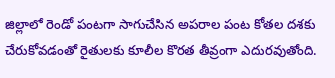జిల్లాలో రెండో పంటగా సాగుచేసిన అపరాల పంట కోతల దశకు చేరుకోవడంతో రైతులకు కూలీల కొరత తీవ్రంగా ఎదురవుతోంది.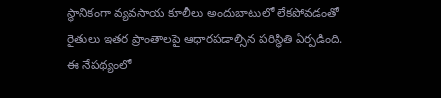స్థానికంగా వ్యవసాయ కూలీలు అందుబాటులో లేకపోవడంతో రైతులు ఇతర ప్రాంతాలపై ఆధారపడాల్సిన పరిస్థితి ఏర్పడింది. ఈ నేపథ్యంలో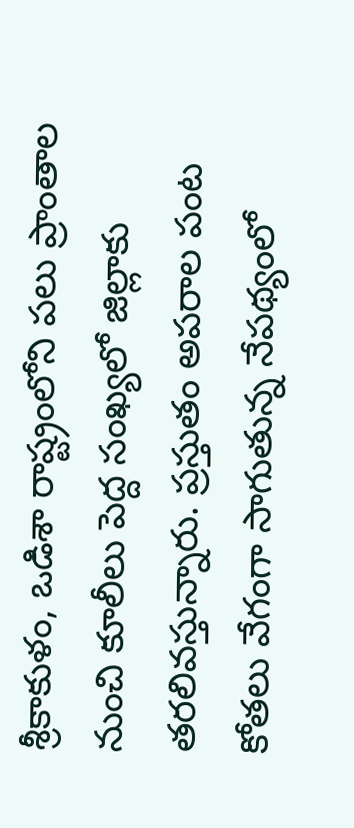శ్రీకాకుళం, ఒడిశా రాష్ట్రంలోని పలు ప్రాంతాల నుంచి కూలీలు పెద్ద సంఖ్యలో జిల్లాకు తరలివస్తున్నారు. ప్రస్తుతం అపరాల పంట కోతలు వేగంగా సాగుతున్న నేపథ్యంలో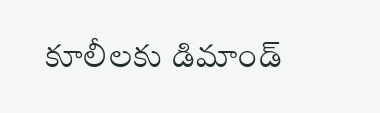కూలీలకు డిమాండ్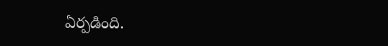ఏర్పడింది.